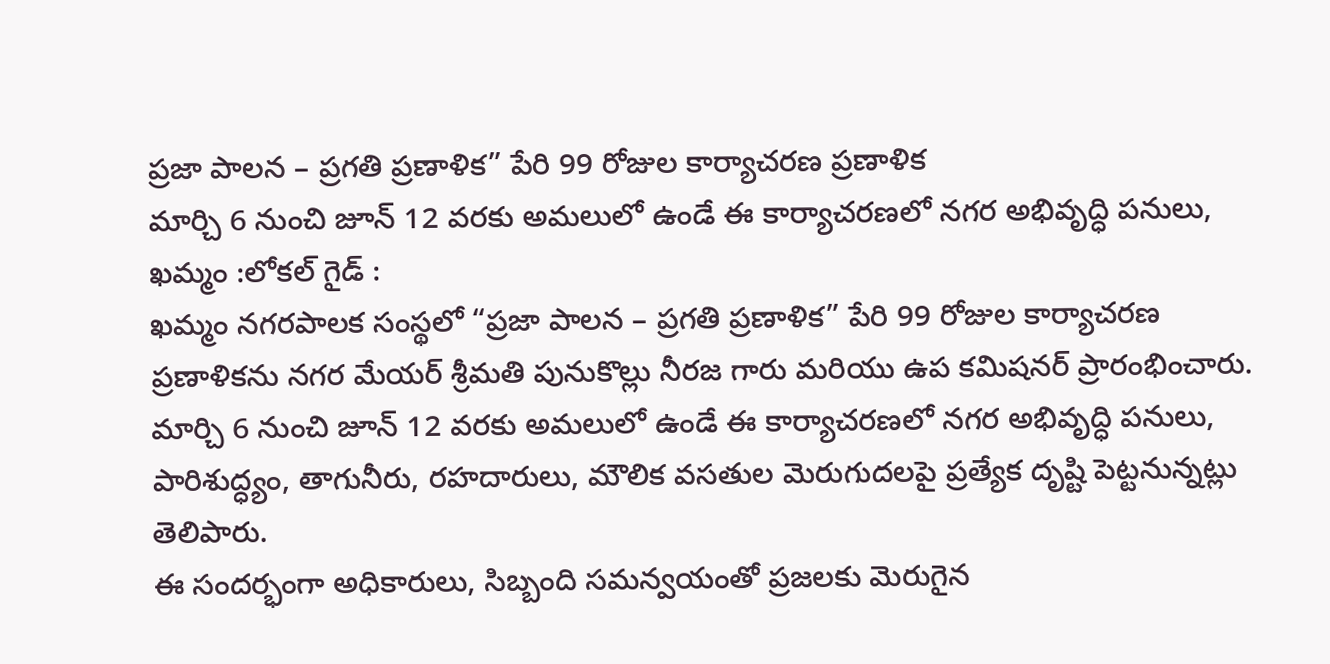ప్రజా పాలన – ప్రగతి ప్రణాళిక” పేరి 99 రోజుల కార్యాచరణ ప్రణాళిక
మార్చి 6 నుంచి జూన్ 12 వరకు అమలులో ఉండే ఈ కార్యాచరణలో నగర అభివృద్ధి పనులు,
ఖమ్మం :లోకల్ గైడ్ :
ఖమ్మం నగరపాలక సంస్థలో “ప్రజా పాలన – ప్రగతి ప్రణాళిక” పేరి 99 రోజుల కార్యాచరణ ప్రణాళికను నగర మేయర్ శ్రీమతి పునుకొల్లు నీరజ గారు మరియు ఉప కమిషనర్ ప్రారంభించారు. మార్చి 6 నుంచి జూన్ 12 వరకు అమలులో ఉండే ఈ కార్యాచరణలో నగర అభివృద్ధి పనులు, పారిశుద్ధ్యం, తాగునీరు, రహదారులు, మౌలిక వసతుల మెరుగుదలపై ప్రత్యేక దృష్టి పెట్టనున్నట్లు తెలిపారు.
ఈ సందర్భంగా అధికారులు, సిబ్బంది సమన్వయంతో ప్రజలకు మెరుగైన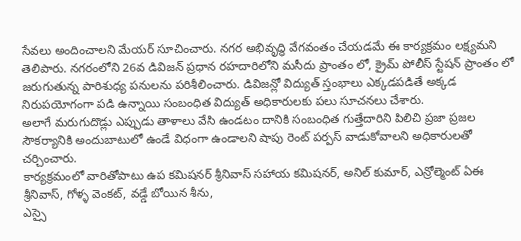సేవలు అందించాలని మేయర్ సూచించారు. నగర అభివృద్ధి వేగవంతం చేయడమే ఈ కార్యక్రమం లక్ష్యమని తెలిపారు. నగరంలోని 26వ డివిజన్ ప్రధాన రహదారిలోని మసీదు ప్రాంతం లో, క్రైమ్ పోలీస్ స్టేషన్ ప్రాంతం లో జరుగుతున్న పారిశుధ్య పనులను పరిశీలించారు. డివిజన్లో విద్యుత్ స్తంభాలు ఎక్కడపడితే అక్కడ నిరుపయోగంగా పడి ఉన్నాయి సంబంధిత విద్యుత్ అధికారులకు పలు సూచనలు చేశారు.
అలాగే మరుగుదొడ్లు ఎప్పుడు తాళాలు వేసి ఉండటం దానికి సంబంధిత గుత్తేదారిని పిలిచి ప్రజా ప్రజల సౌకర్యానికి అందుబాటులో ఉండే విధంగా ఉండాలని షాపు రెంట్ పర్పస్ వాడుకోవాలని అధికారులతో చర్చించారు.
కార్యక్రమంలో వారితోపాటు ఉప కమిషనర్ శ్రీనివాస్ సహాయ కమిషనర్, అనిల్ కుమార్, ఎన్రోల్మెంట్ ఏఈ శ్రీనివాస్, గోళ్ళ వెంకట్, వడ్డే బోయిన శీను,
ఎస్సై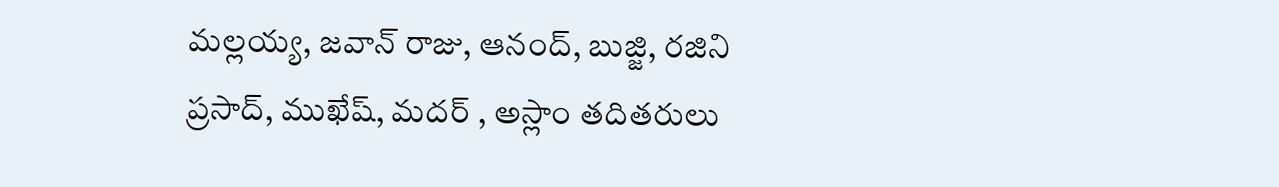మల్లయ్య, జవాన్ రాజు, ఆనంద్, బుజ్జి, రజిని ప్రసాద్, ముఖేష్, మదర్ , అస్లాం తదితరులు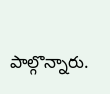పాల్గొన్నారు.